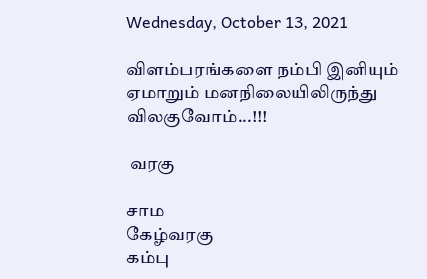Wednesday, October 13, 2021

விளம்பரங்களை நம்பி இனியும் ஏமாறும் மனநிலையிலிருந்து விலகுவோம்...!!!

 வரகு

சாம
கேழ்வரகு
கம்பு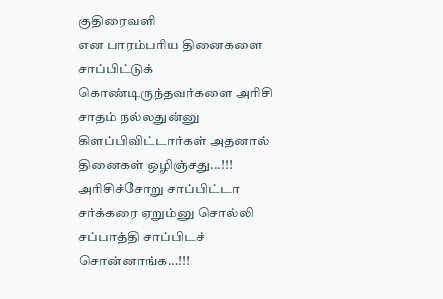குதிரைவளி
என பாரம்பரிய தினைகளை சாப்பிட்டுக் கொண்டிருந்தவர்களை அரிசி சாதம் நல்லதுன்னு கிளப்பிவிட்டார்கள் அதனால் தினைகள் ஒழிஞ்சது...!!!
அரிசிச்சோறு சாப்பிட்டா சர்க்கரை ஏறும்னு சொல்லி சப்பாத்தி சாப்பிடச் சொன்னாங்க...!!!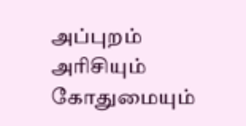அப்புறம் அரிசியும் கோதுமையும்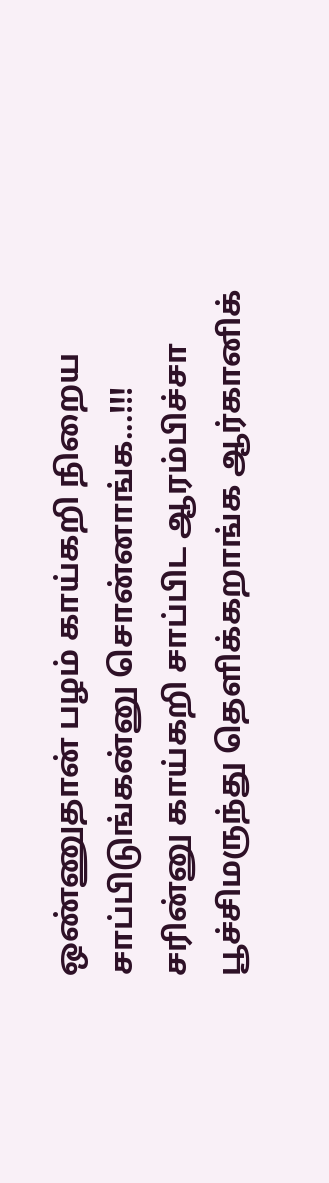ஒண்ணுதான் பழம் காய்கறி நிறைய சாப்பிடுங்கன்னு சொன்னாங்க...!!!
சரின்னு காய்கறி சாப்பிட ஆரம்பிச்சா பூச்சிமருந்து தெளிக்கறாங்க ஆர்கானிக்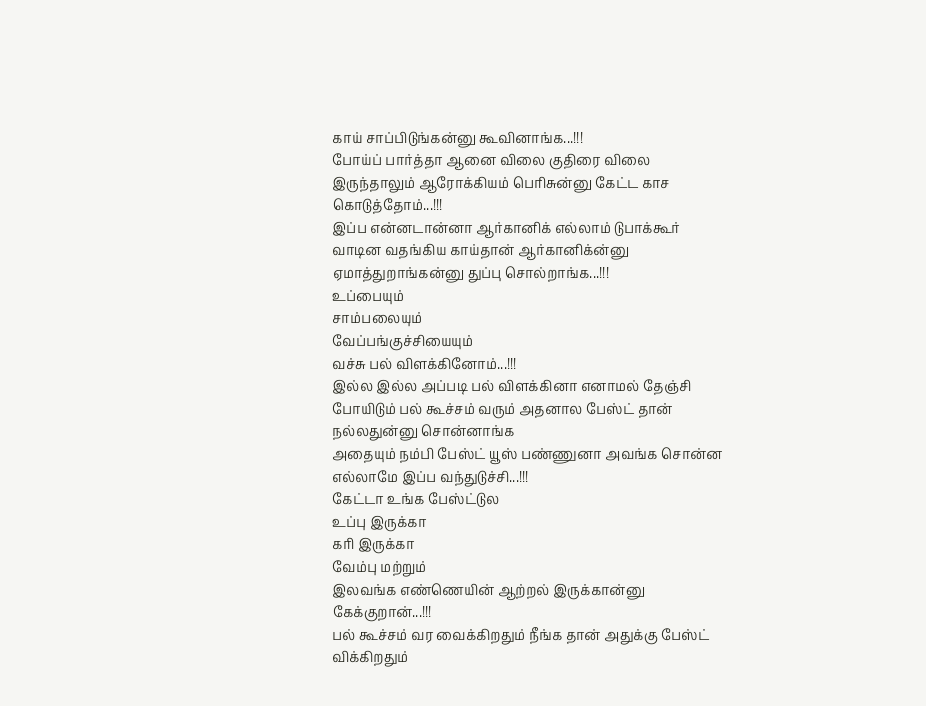காய் சாப்பிடுங்கன்னு கூவினாங்க...!!!
போய்ப் பார்த்தா ஆனை விலை குதிரை விலை இருந்தாலும் ஆரோக்கியம் பெரிசுன்னு கேட்ட காச கொடுத்தோம்...!!!
இப்ப என்னடான்னா ஆர்கானிக் எல்லாம் டுபாக்கூர் வாடின வதங்கிய காய்தான் ஆர்கானிக்ன்னு ஏமாத்துறாங்கன்னு துப்பு சொல்றாங்க...!!!
உப்பையும்
சாம்பலையும்
வேப்பங்குச்சியையும்
வச்சு பல் விளக்கினோம்...!!!
இல்ல இல்ல அப்படி பல் விளக்கினா எனாமல் தேஞ்சி போயிடும் பல் கூச்சம் வரும் அதனால பேஸ்ட் தான் நல்லதுன்னு சொன்னாங்க
அதையும் நம்பி பேஸ்ட் யூஸ் பண்ணுனா அவங்க சொன்ன எல்லாமே இப்ப வந்துடுச்சி...!!!
கேட்டா உங்க பேஸ்ட்டுல
உப்பு இருக்கா
கரி இருக்கா
வேம்பு மற்றும்
இலவங்க எண்ணெயின் ஆற்றல் இருக்கான்னு கேக்குறான்...!!!
பல் கூச்சம் வர வைக்கிறதும் நீங்க தான் அதுக்கு பேஸ்ட் விக்கிறதும்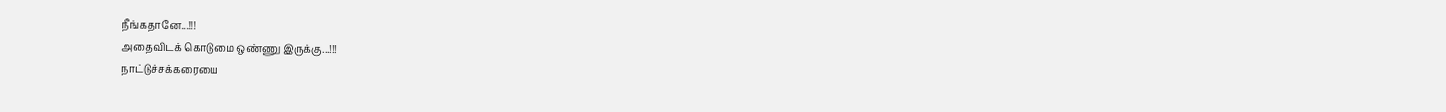நீங்கதானே...!!!
அதைவிடக் கொடுமை ஒண்ணு இருக்கு...!!!
நாட்டுச்சக்கரையை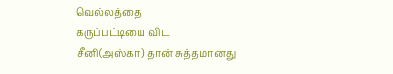வெல்லத்தை
கருப்பட்டியை விட
சீனி(அஸ்கா) தான் சுத்தமானது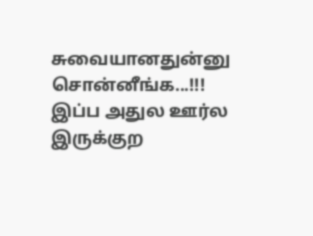சுவையானதுன்னு சொன்னீங்க...!!!
இப்ப அதுல ஊர்ல இருக்குற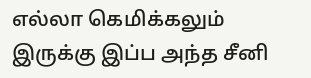எல்லா கெமிக்கலும் இருக்கு இப்ப அந்த சீனி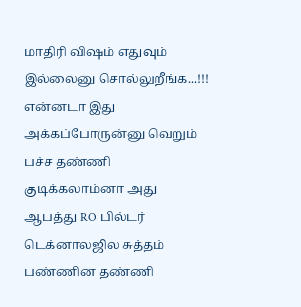மாதிரி விஷம் எதுவும் இல்லைனு சொல்லுறீங்க...!!!
என்னடா இது அக்கப்போருன்னு வெறும் பச்ச தண்ணி குடிக்கலாம்னா அது ஆபத்து RO பில்டர் டெக்னாலஜில சுத்தம் பண்ணின தண்ணி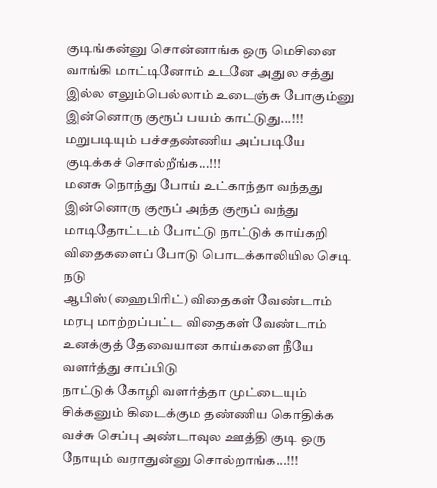குடிங்கன்னு சொன்னாங்க ஒரு மெசினை வாங்கி மாட்டினோம் உடனே அதுல சத்து இல்ல எலும்பெல்லாம் உடைஞ்சு போகும்னு இன்னொரு குரூப் பயம் காட்டுது...!!!
மறுபடியும் பச்சதண்ணிய அப்படியே குடிக்கச் சொல்றீங்க...!!!
மனசு நொந்து போய் உட்காந்தா வந்தது இன்னொரு குரூப் அந்த குரூப் வந்து
மாடிதோட்டம் போட்டு நாட்டுக் காய்கறி விதைகளைப் போடு பொடக்காலியில செடி நடு
ஆபிஸ்(ஹைபிரிட்) விதைகள் வேண்டாம் மரபு மாற்றப்பட்ட விதைகள் வேண்டாம்
உனக்குத் தேவையான காய்களை நீயே வளர்த்து சாப்பிடு
நாட்டுக் கோழி வளர்த்தா முட்டையும் சிக்கனும் கிடைக்கும தண்ணிய கொதிக்க வச்சு செப்பு அண்டாவுல ஊத்தி குடி ஒரு நோயும் வராதுன்னு சொல்றாங்க...!!!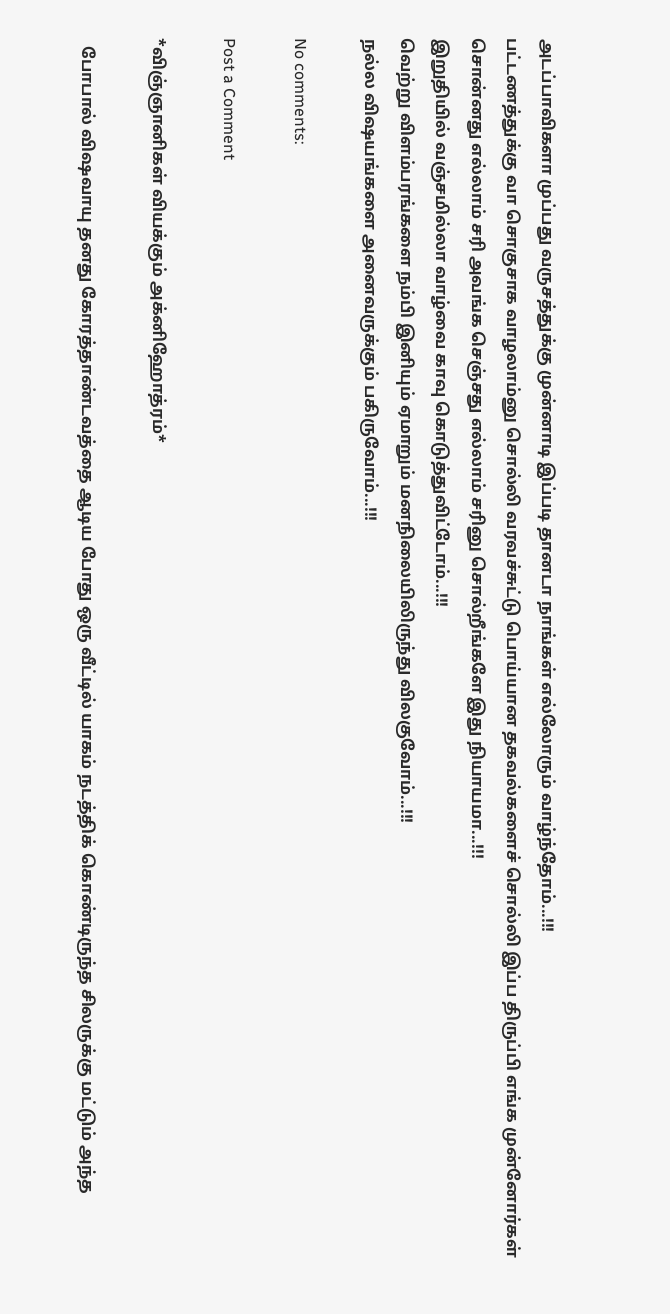அடப்பாவிகளா முப்பது வருசத்துக்கு முன்னாடி இப்படி தானடா நாங்கள் எல்லோரும் வாழ்ந்தோம்...!!!
பட்டணத்துக்கு வா சொகுசாக வாழலாம்னு சொல்லி வரவச்சுட்டு பொய்யான தகவல்களைச் சொல்லி இப்ப திருப்பி எங்க முன்னோர்கள் சொன்னது எல்லாம் சரி அவங்க செஞ்சது எல்லாம் சரினு சொல்றீங்களே இது நியாயமா...!!!
இறுதியில் வஞ்சமில்லா வாழ்வை காவு கொடுத்துவிட்டோம்...!!!
வெற்று விளம்பரங்களை நம்பி இனியும் ஏமாறும் மனநிலையிலிருந்து விலகுவோம்...!!!
நல்ல விஷயங்களை அனைவருக்கும் பகிருவோம்...!!!

No comments:

Post a Comment

*விஞ்ஞானிகள் வியக்கும் அக்னிஹோத்ரம்*

  போபால் விஷவாயு தனது கோரத்தாண்டவத்தை ஆடிய போது ஒரு வீட்டில் யாகம் நடத்திக் கொண்டிருந்த சிலருக்கு மட்டும் அந்த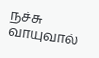நச்சு வாயுவால்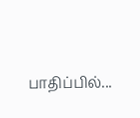பாதிப்பில்...